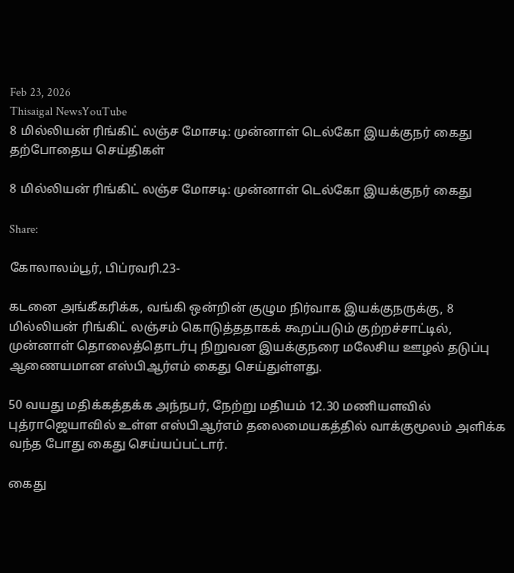Feb 23, 2026
Thisaigal NewsYouTube
8 மில்லியன் ரிங்கிட் லஞ்ச மோசடி: முன்னாள் டெல்கோ இயக்குநர் கைது
தற்போதைய செய்திகள்

8 மில்லியன் ரிங்கிட் லஞ்ச மோசடி: முன்னாள் டெல்கோ இயக்குநர் கைது

Share:

கோலாலம்பூர், பிப்ரவரி.23-

கடனை அங்கீகரிக்க, வங்கி ஒன்றின் குழும நிர்வாக இயக்குநருக்கு, 8 மில்லியன் ரிங்கிட் லஞ்சம் கொடுத்ததாகக் கூறப்படும் குற்றச்சாட்டில், முன்னாள் தொலைத்தொடர்பு நிறுவன இயக்குநரை மலேசிய ஊழல் தடுப்பு ஆணையமான எஸ்பிஆர்எம் கைது செய்துள்ளது.

50 வயது மதிக்கத்தக்க அந்நபர், நேற்று மதியம் 12.30 மணியளவில் புத்ராஜெயாவில் உள்ள எஸ்பிஆர்எம் தலைமையகத்தில் வாக்குமூலம் அளிக்க வந்த போது கைது செய்யப்பட்டார்.

கைது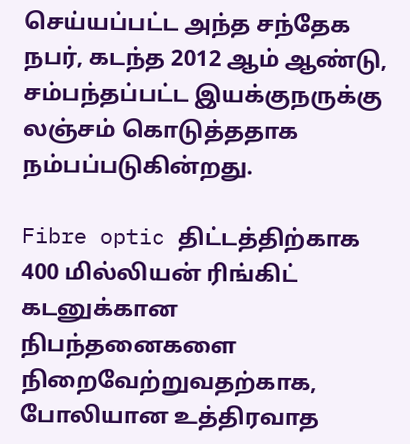செய்யப்பட்ட அந்த சந்தேக நபர், கடந்த 2012 ஆம் ஆண்டு, சம்பந்தப்பட்ட இயக்குநருக்கு லஞ்சம் கொடுத்ததாக நம்பப்படுகின்றது.

Fibre optic திட்டத்திற்காக 400 மில்லியன் ரிங்கிட் கடனுக்கான நிபந்தனைகளை நிறைவேற்றுவதற்காக, போலியான உத்திரவாத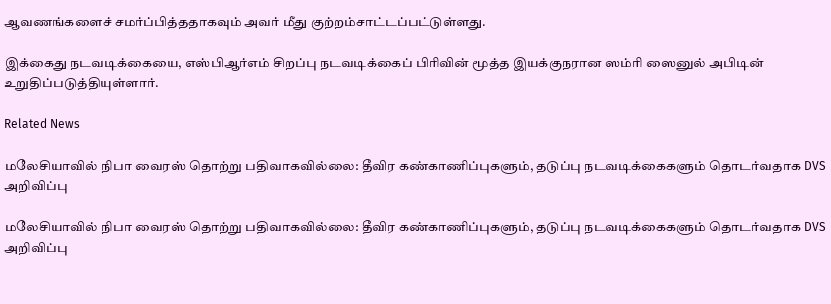ஆவணங்களைச் சமர்ப்பித்ததாகவும் அவர் மீது குற்றம்சாட்டப்பட்டுள்ளது.

இக்கைது நடவடிக்கையை, எஸ்பிஆர்எம் சிறப்பு நடவடிக்கைப் பிரிவின் மூத்த இயக்குநரான ஸம்ரி ஸைனுல் அபிடின் உறுதிப்படுத்தியுள்ளார்.

Related News

மலேசியாவில் நிபா வைரஸ் தொற்று பதிவாகவில்லை: தீவிர கண்காணிப்புகளும், தடுப்பு நடவடிக்கைகளும் தொடர்வதாக DVS அறிவிப்பு

மலேசியாவில் நிபா வைரஸ் தொற்று பதிவாகவில்லை: தீவிர கண்காணிப்புகளும், தடுப்பு நடவடிக்கைகளும் தொடர்வதாக DVS அறிவிப்பு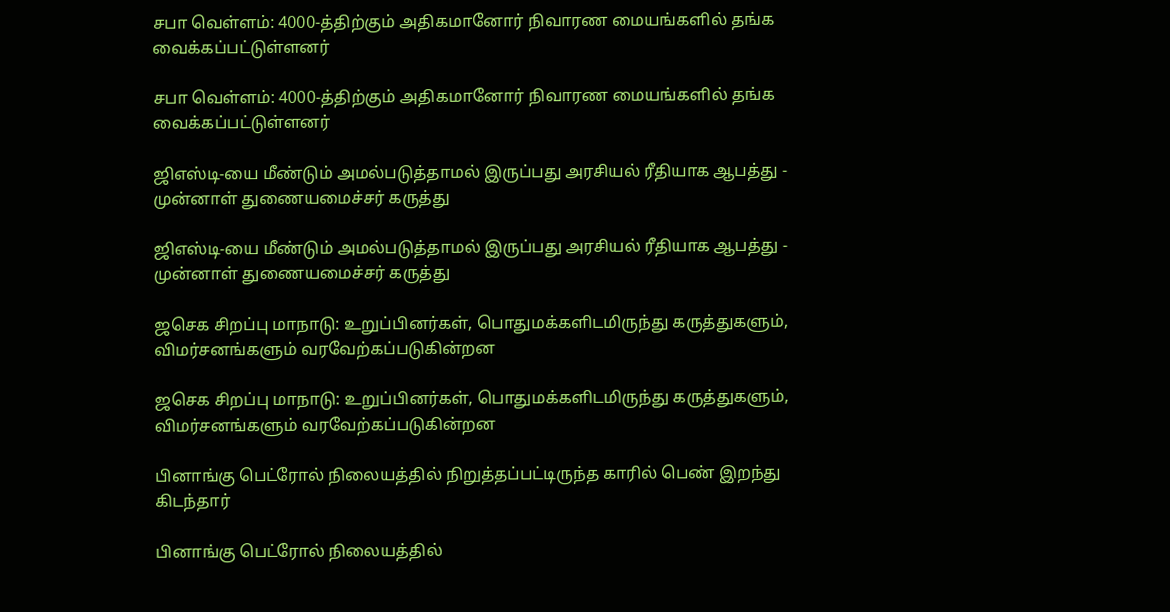சபா வெள்ளம்: 4000-த்திற்கும் அதிகமானோர் நிவாரண மையங்களில் தங்க வைக்கப்பட்டுள்ளனர்

சபா வெள்ளம்: 4000-த்திற்கும் அதிகமானோர் நிவாரண மையங்களில் தங்க வைக்கப்பட்டுள்ளனர்

ஜிஎஸ்டி-யை மீண்டும் அமல்படுத்தாமல் இருப்பது அரசியல் ரீதியாக ஆபத்து - முன்னாள் துணையமைச்சர் கருத்து

ஜிஎஸ்டி-யை மீண்டும் அமல்படுத்தாமல் இருப்பது அரசியல் ரீதியாக ஆபத்து - முன்னாள் துணையமைச்சர் கருத்து

ஜசெக சிறப்பு மாநாடு: உறுப்பினர்கள், பொதுமக்களிடமிருந்து கருத்துகளும், விமர்சனங்களும் வரவேற்கப்படுகின்றன

ஜசெக சிறப்பு மாநாடு: உறுப்பினர்கள், பொதுமக்களிடமிருந்து கருத்துகளும், விமர்சனங்களும் வரவேற்கப்படுகின்றன

பினாங்கு பெட்ரோல் நிலையத்தில் நிறுத்தப்பட்டிருந்த காரில் பெண் இறந்து கிடந்தார்

பினாங்கு பெட்ரோல் நிலையத்தில்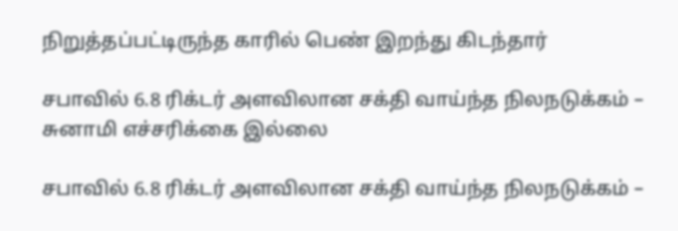நிறுத்தப்பட்டிருந்த காரில் பெண் இறந்து கிடந்தார்

சபாவில் 6.8 ரிக்டர் அளவிலான சக்தி வாய்ந்த நிலநடுக்கம் – சுனாமி எச்சரிக்கை இல்லை

சபாவில் 6.8 ரிக்டர் அளவிலான சக்தி வாய்ந்த நிலநடுக்கம் –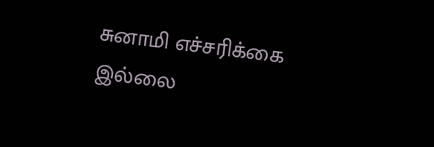சுனாமி எச்சரிக்கை இல்லை